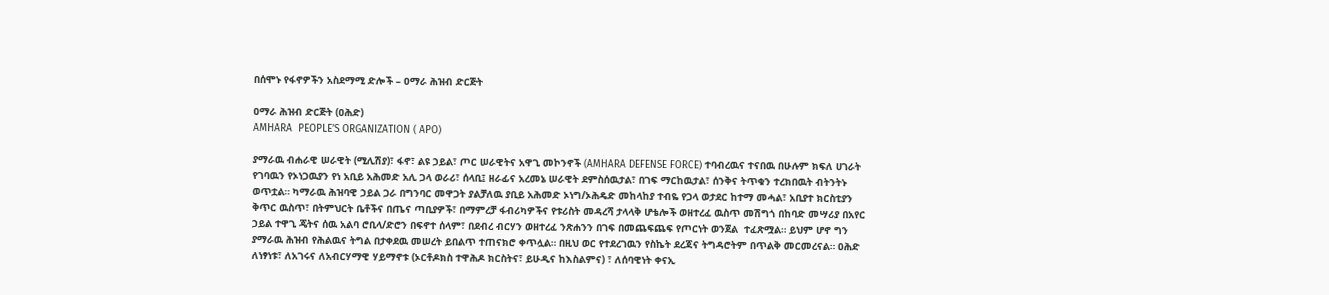በሰሞኑ የፋኖዎችን አስደማሚ ድሎች – ዐማራ ሕዝብ ድርጅት

ዐማራ ሕዝብ ድርጅት (ዐሕድ)
AMHARA  PEOPLE’S ORGANIZATION ( APO)

ያማራዉ ብሐራዊ ሠራዊት (ሚሊሽያ)፣ ፋኖ፣ ልዩ ኃይል፣ ጦር ሠራዊትና አዋጊ መኮንኖች (AMHARA DEFENSE FORCE) ተባብረዉና ተናበዉ በሁሉም ክፍለ ሀገራት የገባዉን የኦነጋዉያን የነ አቢይ አሕመድ አሊ ጋላ ወራሪ፣ ሰላቢ፤ ዘራፊና አረመኔ ሠራዊት ደምስሰዉታል፣ በገፍ ማርከዉታል፣ ሰንቅና ትጥቁን ተረክበዉት ብትንትኑ ወጥቷል። ካማራዉ ሕዝባዊ ኃይል ጋራ በግንባር መዋጋት ያልቻለዉ ያቢይ አሕመድ ኦነግ/ኦሕዴድ መከላከያ ተብዬ የጋላ ወታደር ከተማ መሓል፣ አቢያተ ክርስቲያን ቅጥር ዉስጥ፣ በትምህርት ቤቶችና በጤና ጣቢያዎች፣ በማምረቻ ፋብሪካዎችና የቱሪስት መዳረሻ ታላላቅ ሆቴሎች ወዘተረፈ ዉስጥ መሽግጎ በከባድ መሣሪያ በአየር ኃይል ተዋጊ ጄትና ሰዉ አልባ ሮቢላ/ድሮን በፍኖተ ሰላም፣ በደብረ ብርሃን ወዘተረፈ ንጽሐንን በገፍ በመጨፍጨፍ የጦርነት ወንጀል  ተፈጽሟል። ይህም ሆኖ ግን ያማራዉ ሕዝብ የሕልዉና ትግል በታቀደዉ መሠረት ይበልጥ ተጠናክሮ ቀጥሏል። በዚህ ወር የተደረገዉን የስኬት ደረጃና ትግዳሮትም በጥልቅ መርመረናል። ዐሕድ ለነፃነቱ፣ ለአገሩና ለአብርሃማዊ ሃይማኖቱ (ኦርቶዶክስ ተዋሕዶ ክርስትና፣ ይሁዲና ከእስልምና) ፣ ለሰባዊነት ቀናኢ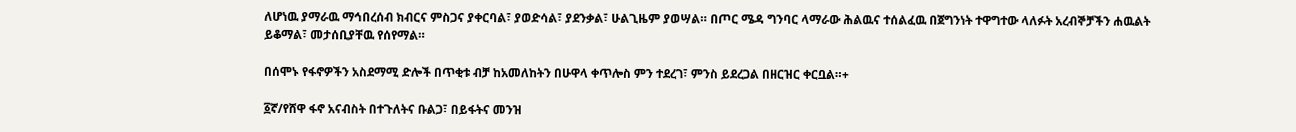ለሆነዉ ያማራዉ ማኅበረሰብ ክብርና ምስጋና ያቀርባል፣ ያወድሳል፣ ያደንቃል፣ ሁልጊዜም ያወሣል። በጦር ሜዳ ግንባር ላማራው ሕልዉና ተሰልፈዉ በጀግንነት ተዋግተው ላለፉት አረብኞቻችን ሐዉልት ይቆማል፣ መታሰቢያቸዉ የሰየማል።

በሰሞኑ የፋኖዎችን አስደማሚ ድሎች በጥቂቱ ብቻ ከአመለከትን በሁዋላ ቀጥሎስ ምን ተደረገ፣ ምንስ ይደረጋል በዘርዝር ቀርቧል።+

፩ኛ/የሸዋ ፋኖ አናብስት በተጉለትና ቡልጋ፣ በይፋትና መንዝ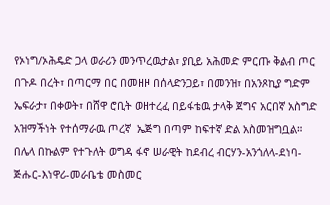የኦነግ/ኦሕዴድ ጋላ ወራሪን መንጥረዉታል፣ ያቢይ አሕመድ ምርጡ ቅልብ ጦር በጉዶ በረት፣ በጣርማ በር በመዘዞ በሰላድንጋይ፣ በመንዝ፣ በአንጾኪያ ግድም ኤፍራታ፣ በቀወት፣ በሸዋ ሮቢት ወዘተረፈ በይፋቴዉ ታላቅ ጀግና አርበኛ አስግድ አዝማችነት የተሰማራዉ ጦረኛ  ኤጅግ በጣም ከፍተኛ ድል አስመዝግቧል። በሌላ በኩልም የተጉለት ወግዳ ፋኖ ሠራዊት ከደብረ ብርሃን-አንጎለላ-ደነባ-ጅሑር-እነዋሪ-መራቤቴ መስመር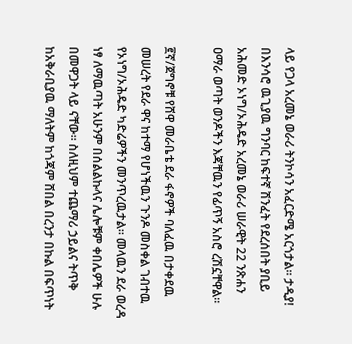ላይ የጋላ አረመኔ ወራሪ ትንኮሳን አፈርድሜ አርጎታል። ታዲያ! በእንሳሮ ዉጊያዉ ግንባር ከፍተኛ ሽንፈት የደረሰበት ያቢይ አሕመድ ኦነግ/ኦሕዴድ አረመኔ ወራሪ ሠራዊት 22 ንጽሐን ዐማራ ወጣት ወንዶችን እጃቸዉን የፊጥኝ አስሮ ረሽኗቸዋል።

፪ኛ/ጀግኖቹ የሸዋ መራቤቴ ደራ ፋኖዎች ባለፈዉ በታቀደዉ መሠረት የደራ ዋና ከተማ የሆነችዉን ጉንዶ መስቀል ገብተዉ የኦነግ/ኦሕዴድ ካድሬዎችን መንጥረዉታል። መላዉን ደራ ወረዳ ነፃ ለማዉጣት አሁንም በሰልልኩላና ሌሎቹም ቀበሌዎች ሁሉ በመዋጋት ላይ ናቸው። ስለዚህም ተጨማሪ ኃይልና ትጥቅ ከአቅራቢያዉ ማለትም ከጎጃም ሸበል በረንታ በኩል በፍጥነት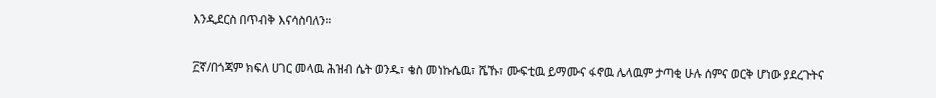እንዲደርስ በጥብቅ እናሳስባለን።

፫ኛ/በጎጃም ክፍለ ሀገር መላዉ ሕዝብ ሴት ወንዱ፣ ቄስ መነኩሴዉ፣ ሼኹ፣ ሙፍቲዉ ይማሙና ፋኖዉ ሌላዉም ታጣቂ ሁሉ ሰምና ወርቅ ሆነው ያደረጉትና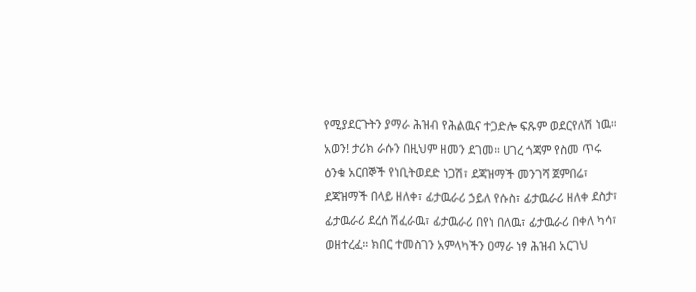የሚያደርጉትን ያማራ ሕዝብ የሕልዉና ተጋድሎ ፍጹም ወደርየለሽ ነዉ። አወን! ታሪክ ራሱን በዚህም ዘመን ደገመ። ሀገረ ጎጃም የስመ ጥሩ ዕንቁ አርበኞች የነቢትወደድ ነጋሽ፣ ደጃዝማች መንገሻ ጀምበሬ፣ ደጃዝማች በላይ ዘለቀ፣ ፊታዉራሪ ኃይለ የሱስ፣ ፊታዉራሪ ዘለቀ ደስታ፣ ፊታዉራሪ ደረሰ ሽፈራዉ፣ ፊታዉራሪ በየነ በለዉ፣ ፊታዉራሪ በቀለ ካሳ፣ ወዘተረፈ። ክበር ተመስገን አምላካችን ዐማራ ነፃ ሕዝብ አርገህ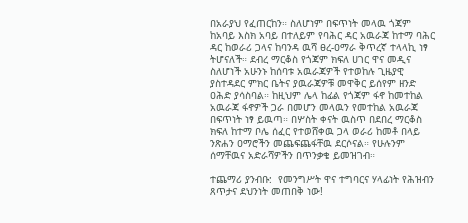በአራያህ የፈጠርከን። ስለሆነም በፍጥነት መላዉ ጎጃም ከአባይ እስክ አባይ በተለይም የባሕር ዳር አዉራጃ ከተማ ባሕር ዳር ከወራሪ ጋላና ከባንዳ ዉሻ ፀረ-ዐማራ ቅጥረኛ ተላላኪ ነፃ ትሆናለች። ደብረ ማርቆስ የጎጃም ክፍለ ሀገር ዋና መዲና ስለሆነች አሁንኑ ከሰባቱ አዉራጃዎች የተወከሉ ጊዜያዊ ያስተዳደር ምክር ቤትና ያዉራጃዎቹ መዋቅር ይሰየም ዘንድ ዐሕድ ያሳስባል። ከዚህም ሌላ ከፊል የጎጃም ፋኖ ከመተከል አዉራጃ ፋኖዎች ጋራ በመሆን መላዉን የመተከል አዉራጃ በፍጥነት ነፃ ይዉጣ። በሦስት ቀናት ዉስጥ በደበረ ማርቆስ ክፍለ ከተማ ቦሌ ሰፈር የተወሸቀዉ ጋላ ወራሪ ከመቶ በላይ ንጽሐን ዐማሮችን መጨፍጨፋቸዉ ደርሶናል። የሁሉንም ሰማቸዉና አድራሻዎችን በጥንቃቄ ይመዝገብ።

ተጨማሪ ያንብቡ:  የመንግሥት ዋና ተግባርና ሃላፊነት የሕዝብን ጸጥታና ደህንነት መጠበቅ ነው!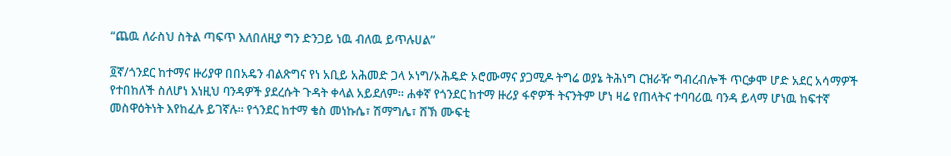“ጨዉ ለራስህ ስትል ጣፍጥ እለበለዚያ ግን ድንጋይ ነዉ ብለዉ ይጥሉሀል”

፬ኛ/ጎንደር ከተማና ዙሪያዋ በበአዴን ብልጽግና የነ አቢይ አሕመድ ጋላ ኦነግ/ኦሕዴድ ኦሮሙማና ያጋሚዶ ትግሬ ወያኔ ትሕነግ ርዝራዥ ግብረብሎች ጥርቃሞ ሆድ አደር አሳማዎች የተበከለች ስለሆነ እነዚህ ባንዳዎች ያደረሱት ጉዳት ቀላል አይደለም። ሐቀኛ የጎንደር ከተማ ዙሪያ ፋኖዎች ትናንትም ሆነ ዛሬ የጠላትና ተባባሪዉ ባንዳ ይላማ ሆነዉ ከፍተኛ መስዋዕትነት እየከፈሉ ይገኛሉ። የጎንደር ከተማ ቄስ መነኩሴ፣ ሽማግሌ፣ ሸኽ ሙፍቲ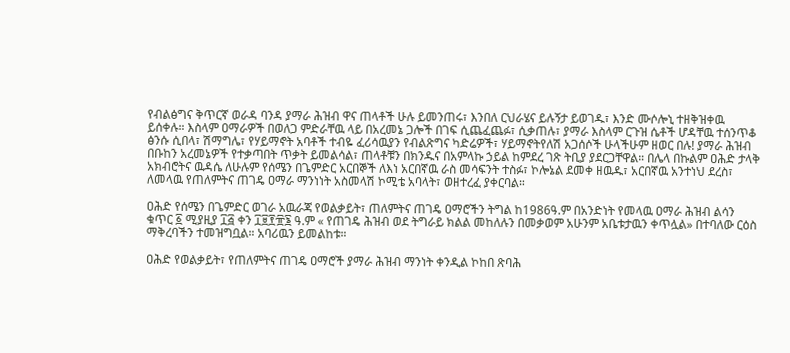የብልፅግና ቅጥርኛ ወራዳ ባንዳ ያማራ ሕዝብ ዋና ጠላቶች ሁሉ ይመንጠሩ፣ እንበለ ርህራሄና ይሉኝታ ይወገዱ፣ እንድ ሙሶሎኒ ተዘቅዝቀዉ ይሰቀሉ። እስላም ዐማራዎች በወለጋ ምድራቸዉ ላይ በአረመኔ ጋሎች በገፍ ሲጨፈጨፉ፣ ሲቃጠሉ፣ ያማራ እስላም ርጉዝ ሴቶች ሆዳቸዉ ተሰንጥቆ ፅንሱ ሲበላ፣ ሽማግሌ፣ የሃይማኖት አባቶች ተብዬ ፈሪሳዉያን የብልጽግና ካድሬዎች፣ ሃይማኖትየለሽ አጋሰሶች ሁላችሁም ዘወር በሉ! ያማራ ሕዝብ በቡከን አረመኔዎች የተቃጣበት ጥቃት ይመልሳል፣ ጠላቶቹን በክንዱና በአምላኩ ኃይል ከምደረ ገጽ ትቢያ ያደርጋቸዋል። በሌላ በኩልም ዐሕድ ታላቅ አክብሮትና ዉዳሴ ለሁሉም የሰሜን በጌምድር አርበኞች ለእነ አርበኛዉ ራስ መሳፍንት ተስፉ፣ ኮሎኔል ደመቀ ዘዉዱ፣ አርበኛዉ አንተነህ ደረስ፣ ለመላዉ የጠለምትና ጠገዴ ዐማራ ማንነነት አስመላሽ ኮሚቴ አባላት፣ ወዘተረፈ ያቀርባል።

ዐሕድ የሰሜን በጌምድር ወገራ አዉራጃ የወልቃይት፣ ጠለምትና ጠገዴ ዐማሮችን ትግል ከ1986ዓ.ም በአንድነት የመላዉ ዐማራ ሕዝብ ልሳን ቁጥር ፩ ሚያዚያ ፲፭ ቀን ፲፱፻፹፮ ዓ.ም « የጠገዴ ሕዝብ ወደ ትግራይ ክልል መከለሉን በመቃወም አሁንም አቤቱታዉን ቀጥሏል» በተባለው ርዕስ ማቅረባችን ተመዝግቧል። አባሪዉን ይመልከቱ።

ዐሕድ የወልቃይት፣ የጠለምትና ጠገዴ ዐማሮች ያማራ ሕዝብ ማንነት ቀንዲል ኮከበ ጽባሕ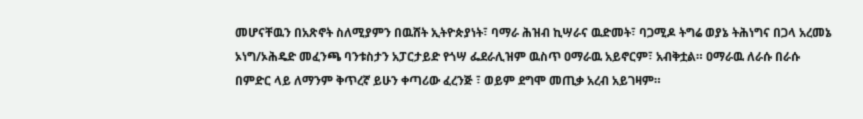መሆናቸዉን በአጽኖት ስለሚያምን በዉሸት ኢትዮጵያነት፣ ባማራ ሕዝብ ኪሣራና ዉድመት፣ ባጋሚዶ ትግሬ ወያኔ ትሕነግና በጋላ አረመኔ ኦነግ/ኦሕዴድ መፈንጫ ባንቱስታን አፓርታይድ የጎሣ ፌደራሊዝም ዉስጥ ዐማራዉ አይኖርም፣ አብቅቷል። ዐማራዉ ለራሱ በራሱ በምድር ላይ ለማንም ቅጥረኛ ይሁን ቀጣሪው ፈረንጅ ፣ ወይም ደግሞ መጢቃ አረብ አይገዛም።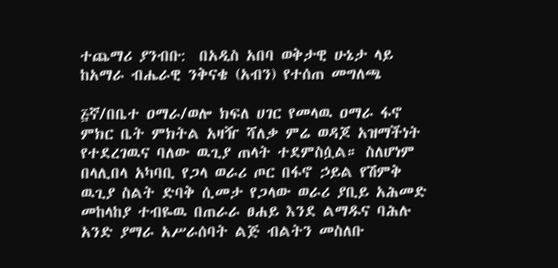ተጨማሪ ያንብቡ:  በአዲስ አበባ ወቅታዊ ሁኔታ ላይ ከአማራ ብሔራዊ ንቅናቄ (አብን) የተሰጠ መግለጫ

፭ኛ/በቤተ ዐማራ/ወሎ ክፍለ ሀገር የመላዉ ዐማራ ፋኖ ምክር ቤት ምክትል አዛዥ ሻለቃ ምሬ ወዳጆ አዝማችነት የተደረገዉና ባለው ዉጊያ ጠላት ተደምስሷል። ስለሆነም በላሊበላ አካባቢ የጋላ ወራሪ ጦር በፋኖ ኃይል የሽምቅ ዉጊያ ስልት ድባቅ ሲመታ የጋላው ወራሪ ያቢይ አሕመድ መከላከያ ተብዬዉ በጠራራ ፀሐይ እንደ ልማዱና ባሕሉ አንድ ያማራ አሥራሰባት ልጅ ብልትን መስለቡ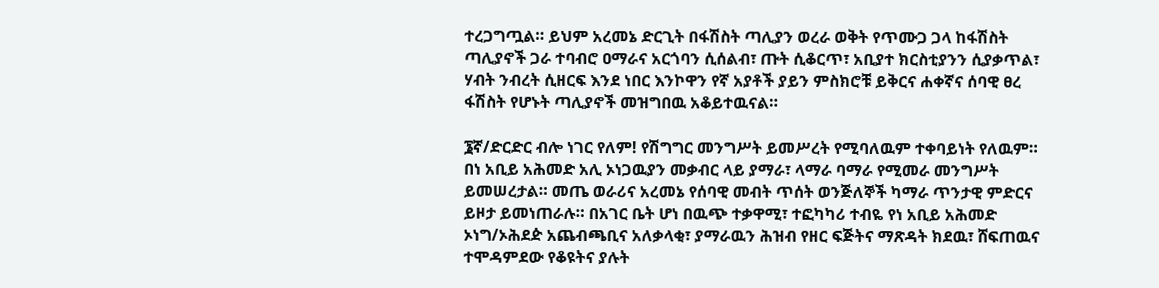ተረጋግጧል። ይህም አረመኔ ድርጊት በፋሽስት ጣሊያን ወረራ ወቅት የጥሙጋ ጋላ ከፋሽስት ጣሊያኖች ጋራ ተባብሮ ዐማራና አርጎባን ሲሰልብ፣ ጡት ሲቆርጥ፣ አቢያተ ክርስቲያንን ሲያቃጥል፣ ሃብት ንብረት ሲዘርፍ እንደ ነበር እንኮዋን የኛ አያቶች ያይን ምስክሮቹ ይቅርና ሐቀኛና ሰባዊ ፀረ ፋሽስት የሆኑት ጣሊያኖች መዝግበዉ አቆይተዉናል።

፮ኛ/ድርድር ብሎ ነገር የለም! የሽግግር መንግሥት ይመሥረት የሚባለዉም ተቀባይነት የለዉም። በነ አቢይ አሕመድ አሊ ኦነጋዉያን መቃብር ላይ ያማራ፣ ላማራ ባማራ የሚመራ መንግሥት ይመሠረታል። መጤ ወራሪና አረመኔ የሰባዊ መብት ጥሰት ወንጅለኞች ካማራ ጥንታዊ ምድርና ይዞታ ይመነጠራሉ። በአገር ቤት ሆነ በዉጭ ተቃዋሚ፣ ተፎካካሪ ተብዬ የነ አቢይ አሕመድ ኦነግ/ኦሕደዽ አጨብጫቢና አለቃላቂ፣ ያማራዉን ሕዝብ የዘር ፍጅትና ማጽዳት ክደዉ፣ ሸፍጠዉና ተሞዳምደው የቆዩትና ያሉት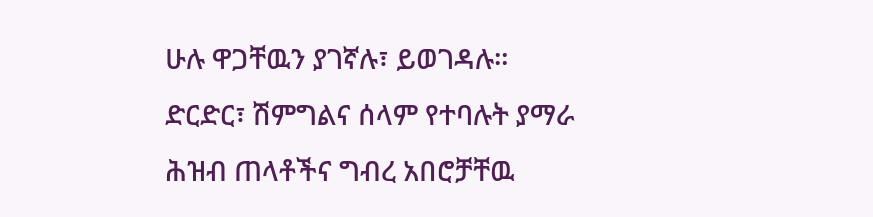ሁሉ ዋጋቸዉን ያገኛሉ፣ ይወገዳሉ። ድርድር፣ ሽምግልና ሰላም የተባሉት ያማራ ሕዝብ ጠላቶችና ግብረ አበሮቻቸዉ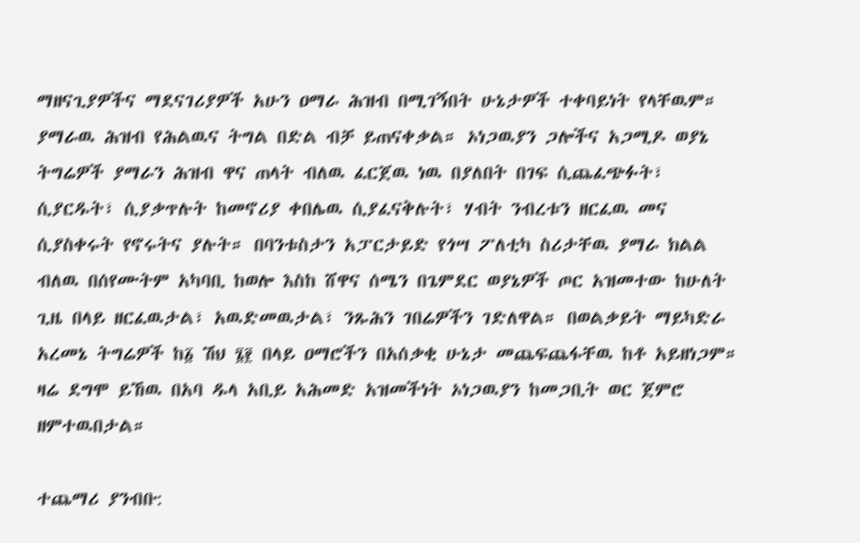ማዘናጊያዎችና ማደናገሪያዎች አሁን ዐማራ ሕዝብ በሚገኝበት ሁኔታዎች ተቀባይነት የላቸዉም። ያማራዉ ሕዝብ የሕልዉና ትግል በድል ብቻ ይጠናቀቃል። ኦነጋዉያን ጋሎችና አጋሚዶ ወያኔ ትግሬዎች ያማራን ሕዝብ ዋና ጠላት ብለዉ ፈርጀዉ ነዉ በያለበት በገፍ ሲጨፈጭፉት፣ ሲያርዱት፣ ሲያቃጥሉት ከመኖሪያ ቀበሌዉ ሲያፈናቅሉት፣ ሃብት ንብረቱን ዘርፈዉ መና ሲያስቀሩት የኖሩትና ያሉት። በባንቱስታን አፓርታይድ የጎሣ ፖለቲካ ስሪታቸዉ ያማራ ክልል ብለዉ በሰየሙትም አካባቢ ከወሎ እስከ ሸዋና ሰሜን በጌምደር ወያኔዎች ጦር አዝመተው ከሁለት ጊዜ በላይ ዘርፈዉታል፣ አዉድመዉታል፣ ንጹሕን ገበሬዎችን ገድለዋል። በወልቃይት ማይካድራ አረመኔ ትግሬዎች ከ፩ ሽህ ፮፻ በላይ ዐማሮችን በአሰቃቂ ሁኔታ መጨፍጨፋቸዉ ከቶ አይዘነጋም። ዛሬ ደግሞ ይኸዉ በአባ ዱላ አቢይ አሕመድ አዝመችነት ኦነጋዉያን ከመጋቢት ወር ጀምሮ ዘምተዉበታል።

ተጨማሪ ያንብቡ: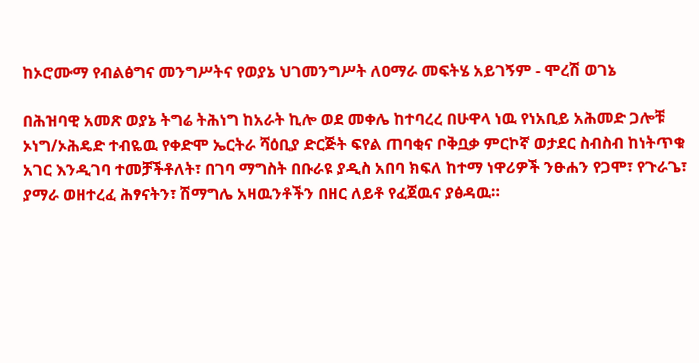ከኦሮሙማ የብልፅግና መንግሥትና የወያኔ ህገመንግሥት ለዐማራ መፍትሄ አይገኝም - ሞረሽ ወገኔ

በሕዝባዊ አመጽ ወያኔ ትግሬ ትሕነግ ከአራት ኪሎ ወደ መቀሌ ከተባረረ በሁዋላ ነዉ የነአቢይ አሕመድ ጋሎቹ ኦነግ/ኦሕዴድ ተብዬዉ የቀድሞ ኤርትራ ሻዕቢያ ድርጅት ፍየል ጠባቂና ቦቅቧቃ ምርኮኛ ወታደር ስብስብ ከነትጥቁ አገር እንዲገባ ተመቻችቶለት፣ በገባ ማግስት በቡራዩ ያዲስ አበባ ክፍለ ከተማ ነዋሪዎች ንፁሐን የጋሞ፣ የጉራጌ፣ ያማራ ወዘተረፈ ሕፃናትን፣ ሽማግሌ አዛዉንቶችን በዘር ለይቶ የፈጀዉና ያፅዳዉ።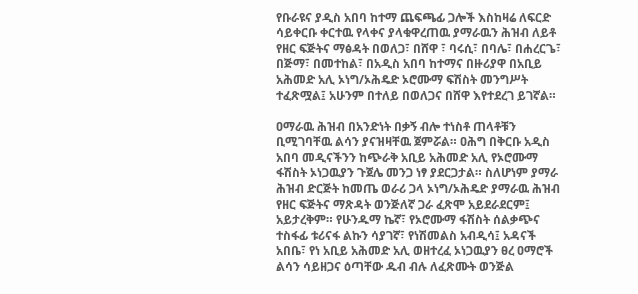የቡራዩና ያዲስ አበባ ከተማ ጨፍጫፊ ጋሎች እስከዛሬ ለፍርድ ሳይቀርቡ ቀርተዉ የላቀና ያላቁዋረጠዉ ያማራዉን ሕዝብ ለይቶ የዘር ፍጅትና ማፅዳት በወለጋ፣ በሸዋ ፣ ባሩሲ፣ በባሌ፣ በሐረርጌ፣ በጅማ፣ በመተከል፣ በአዲስ አበባ ከተማና በዙሪያዋ በአቢይ አሕመድ አሊ ኦነግ/ኦሕዴድ ኦሮሙማ ፍሽስት መንግሥት ተፈጽሟል፤ አሁንም በተለይ በወለጋና በሸዋ እየተደረገ ይገኛል።

ዐማራዉ ሕዝብ በአንድነት በቃኝ ብሎ ተነስቶ ጠላቶቹን ቢሚገባቸዉ ልሳን ያናዝዛቸዉ ጀምሯል። ዐሕግ በቅርቡ አዲስ አበባ መዲናችንን ከጭራቅ አቢይ አሕመድ አሊ የኦሮሙማ ፋሽስት ኦነጋዉያን ጉጀሌ መንጋ ነፃ ያደርጋታል። ስለሆነም ያማራ ሕዝብ ድርጅት ከመጤ ወራሪ ጋላ ኦነግ/ኦሕዴድ ያማራዉ ሕዝብ የዘር ፍጅትና ማጽዳት ወንጅለኛ ጋራ ፈጽሞ አይደራደርም፤ አይታረቅም። የሁንዱማ ኬኛ፣ የኦሮሙማ ፋሽስት ሰልቃጭና ተስፋፊ ቱሪናፋ ልኩን ሳያገኛ፣ የነሽመልስ አብዲሳ፤ አዳናች አበቤ፣ የነ አቢይ አሕመድ አሊ ወዘተረፈ ኦነጋዉያን ፀረ ዐማሮች ልሳን ሳይዘጋና ዕጣቸው ዱብ ብሉ ለፈጽሙት ወንጅል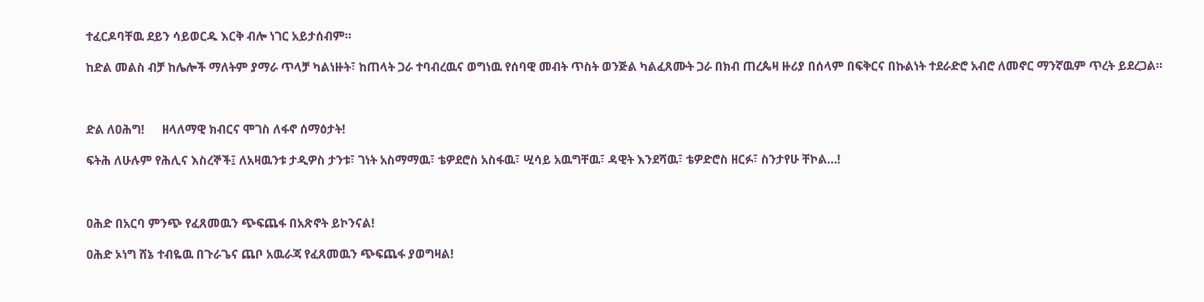ተፈርዶባቸዉ ደይን ሳይወርዱ እርቅ ብሎ ነገር አይታሰብም።

ከድል መልስ ብቻ ከሌሎች ማለትም ያማራ ጥላቻ ካልነዙት፣ ከጠላት ጋራ ተባብረዉና ወግነዉ የሰባዊ መብት ጥስት ወንጅል ካልፈጸሙት ጋራ በክብ ጠረጴዛ ዙሪያ በሰላም በፍቅርና በኩልነት ተደራድሮ አብሮ ለመኖር ማንኛዉም ጥረት ይደረጋል።



ድል ለዐሕግ!      ዘላለማዊ ክብርና ሞገስ ለፋኖ ሰማዕታት!

ፍትሕ ለሁሉም የሕሊና እስረኞች፤ ለአዛዉንቱ ታዲዎስ ታንቱ፣ ገነት አስማማዉ፣ ቴዎደሮስ አስፋዉ፣ ሢሳይ አዉግቸዉ፣ ዳዊት እንደሻዉ፣ ቴዎድሮስ ዘርፉ፣ ስንታየሁ ቸኮል…!



ዐሕድ በአርባ ምንጭ የፈጸመዉን ጭፍጨፋ በአጽኖት ይኮንናል!

ዐሕድ ኦነግ ሸኔ ተብዬዉ በጉራጌና ጨቦ አዉራጃ የፈጸመዉን ጭፍጨፋ ያወግዛል!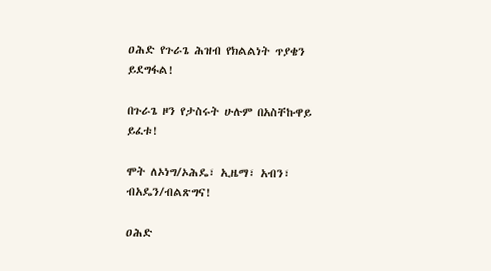ዐሕድ የጉራጌ ሕዝብ የክልልነት ጥያቄን ይደግፋል!

በጉራጌ ዞን የታስሩት ሁሉም በአስቸኩዋይ ይፈቱ!

ሞት ለኦነግ/ኦሕዴ፣ ኢዜማ፣ አብን፣ ብአዴን/ብልጽግና!

ዐሕድ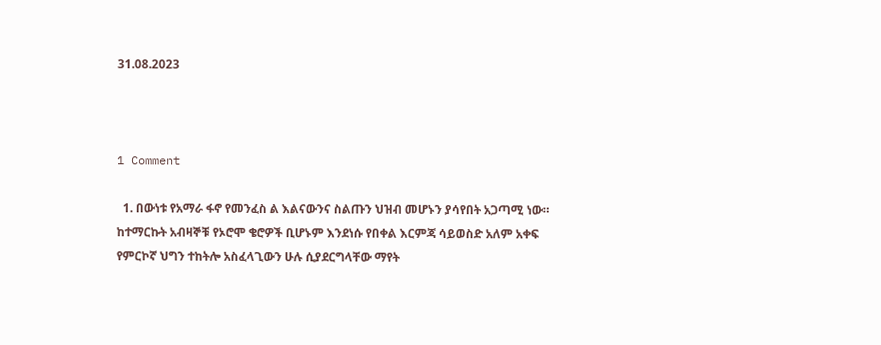31.08.2023



1 Comment

  1. በውነቱ የአማራ ፋኖ የመንፈስ ል እልናውንና ስልጡን ህዝብ መሆኑን ያሳየበት አጋጣሚ ነው። ከተማርኩት አብዛኞቹ የኦሮሞ ቄሮዎች ቢሆኑም እንደነሱ የበቀል እርምጃ ሳይወስድ አለም አቀፍ የምርኮኛ ህግን ተከትሎ አስፈላጊውን ሁሉ ሲያደርግላቸው ማየት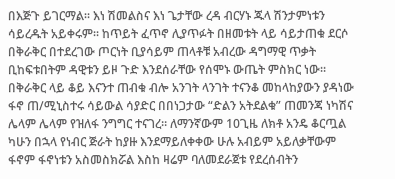በእጅጉ ይገርማል። እነ ሽመልስና እነ ጌታቸው ረዳ ብርሃኑ ጁላ ሽንታምነቱን ሳይረዱት አይቀሩም። ከጥይት ፈጥኖ ሊያጥፉት በዘመቱት ላይ ሳይታጠቁ ደርሶ በቅራቅር በተደረገው ጦርነት ቢያሳይም ጠላቶቹ አብረው ዳግማዊ ጥቃት ቢከፍቱበትም ዳዊቱን ይዞ ጉድ እንደሰራቸው የሰሞኑ ውጤት ምስክር ነው። በቅራቅር ላይ ቆይ እናንተ ጠብቁ ብሎ አንገት ላንገት ተናንቆ መከላከያውን ያዳነው ፋኖ ጠ/ሚኒስተሩ ሳይውል ሳያድር በበነጋታው “ድልን አትደልቁ” ጠመንጃ ነካሽና ሌላም ሌላም የዝለፋ ንግግር ተናገረ። ለማንኛውም 10ጊዜ ለክቶ አንዴ ቆርጧል ካሁን በኋላ የነብር ጅራት ከያዙ እንደማይለቀቀው ሁሉ አብይም አይለቃቸውም ፋኖም ፋኖነቱን አስመስክሯል እስከ ዛሬም ባለመደራጀቱ የደረሰብትን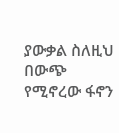ያውቃል ስለዚህ በውጭ የሚኖረው ፋኖን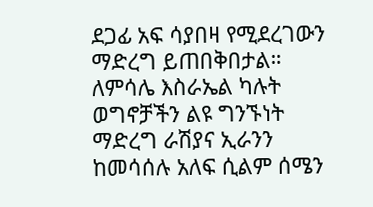ደጋፊ አፍ ሳያበዛ የሚደረገውን ማድረግ ይጠበቅበታል። ለምሳሌ እስራኤል ካሉት ወግኖቻችን ልዩ ግንኙነት ማድረግ ራሽያና ኢራንን ከመሳሰሉ አለፍ ሲልም ሰሜን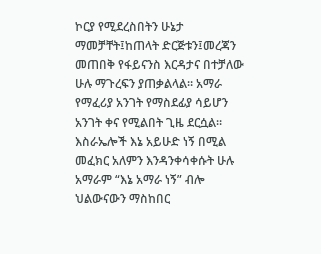ኮርያ የሚደረስበትን ሁኔታ ማመቻቸት፤ከጠላት ድርጅቱን፤መረጃን መጠበቅ የፋይናንስ እርዳታና በተቻለው ሁሉ ማጉረፍን ያጠቃልላል። አማራ የማፈሪያ አንገት የማስደፊያ ሳይሆን አንገት ቀና የሚልበት ጊዜ ደርሷል። እስራኤሎች እኔ አይሁድ ነኝ በሚል መፈክር አለምን እንዳንቀሳቀሱት ሁሉ አማራም “እኔ አማራ ነኝ” ብሎ ህልውናውን ማስከበር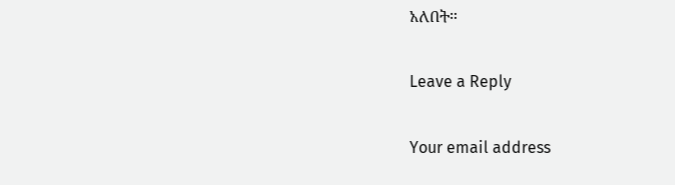አለበት።

Leave a Reply

Your email address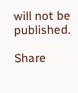will not be published.

Share